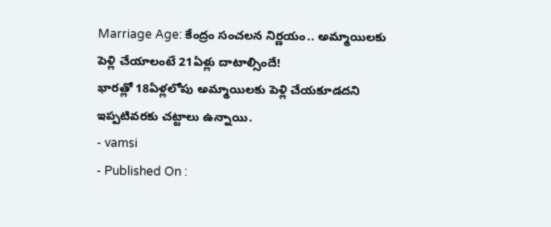Marriage Age: కేంద్రం సంచలన నిర్ణయం.. అమ్మాయిలకు పెళ్లి చేయాలంటే 21ఏళ్లు దాటాల్సిందే!
భారత్లో 18ఏళ్లలోపు అమ్మాయిలకు పెళ్లి చేయకూడదని ఇప్పటివరకు చట్టాలు ఉన్నాయి.
- vamsi
- Published On :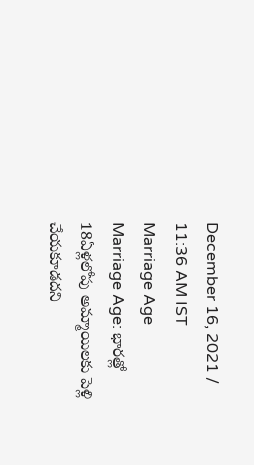December 16, 2021 / 11:36 AM IST
Marriage Age
Marriage Age: భారత్లో 18ఏళ్లలోపు అమ్మాయిలకు పెళ్లి చేయకూడదని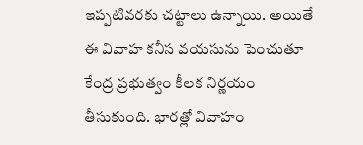ఇప్పటివరకు చట్టాలు ఉన్నాయి. అయితే ఈ వివాహ కనీస వయసును పెంచుతూ కేంద్ర ప్రభుత్వం కీలక నిర్ణయం తీసుకుంది. భారత్లో వివాహం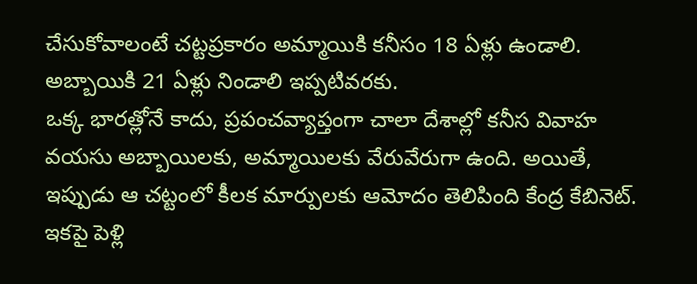చేసుకోవాలంటే చట్టప్రకారం అమ్మాయికి కనీసం 18 ఏళ్లు ఉండాలి. అబ్బాయికి 21 ఏళ్లు నిండాలి ఇప్పటివరకు.
ఒక్క భారత్లోనే కాదు, ప్రపంచవ్యాప్తంగా చాలా దేశాల్లో కనీస వివాహ వయసు అబ్బాయిలకు, అమ్మాయిలకు వేరువేరుగా ఉంది. అయితే, ఇప్పుడు ఆ చట్టంలో కీలక మార్పులకు ఆమోదం తెలిపింది కేంద్ర కేబినెట్. ఇకపై పెళ్లి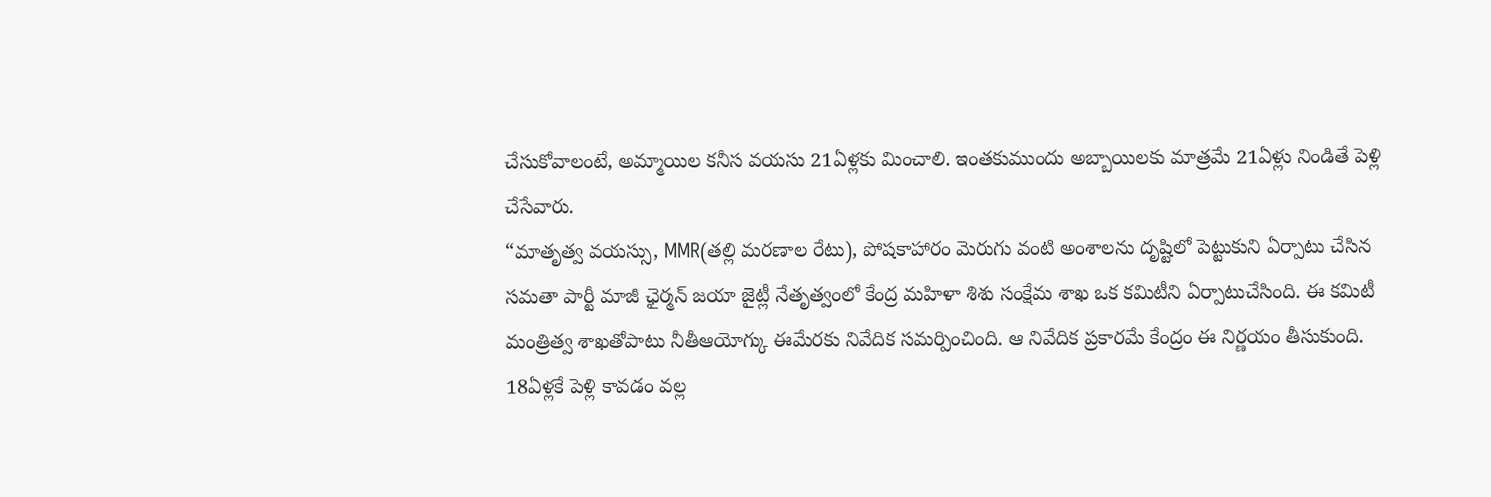చేసుకోవాలంటే, అమ్మాయిల కనీస వయసు 21ఏళ్లకు మించాలి. ఇంతకుముందు అబ్బాయిలకు మాత్రమే 21ఏళ్లు నిండితే పెళ్లి చేసేవారు.
“మాతృత్వ వయస్సు, MMR(తల్లి మరణాల రేటు), పోషకాహారం మెరుగు వంటి అంశాలను దృష్టిలో పెట్టుకుని ఏర్పాటు చేసిన సమతా పార్టీ మాజీ ఛైర్మన్ జయా జైట్లీ నేతృత్వంలో కేంద్ర మహిళా శిశు సంక్షేమ శాఖ ఒక కమిటీని ఏర్పాటుచేసింది. ఈ కమిటీ మంత్రిత్వ శాఖతోపాటు నీతీఆయోగ్కు ఈమేరకు నివేదిక సమర్పించింది. ఆ నివేదిక ప్రకారమే కేంద్రం ఈ నిర్ణయం తీసుకుంది.
18ఏళ్లకే పెళ్లి కావడం వల్ల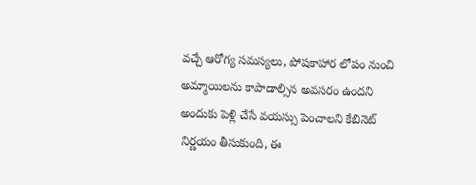వచ్చే ఆరోగ్య సమస్యలు, పోషకాహార లోపం నుంచి అమ్మాయిలను కాపాడాల్సిన అవసరం ఉందని అందుకు పెళ్లి చేసే వయస్సు పెంచాలని కేబినెట్ నిర్ణయం తీసుకుంది, ఈ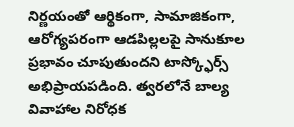నిర్ణయంతో ఆర్థికంగా, సామాజికంగా, ఆరోగ్యపరంగా ఆడపిల్లలపై సానుకూల ప్రభావం చూపుతుందని టాస్క్ఫోర్స్ అభిప్రాయపడింది. త్వరలోనే బాల్య వివాహాల నిరోధక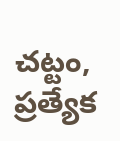చట్టం, ప్రత్యేక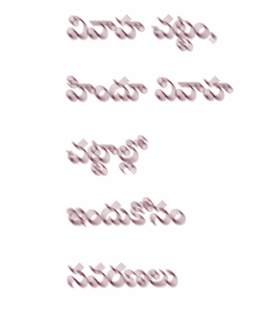వివాహ చట్టం, హిందూ వివాహ చట్టాల్లో ఇందుకోసం సవరణలు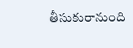తీసుకురానుంది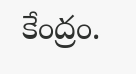కేంద్రం.